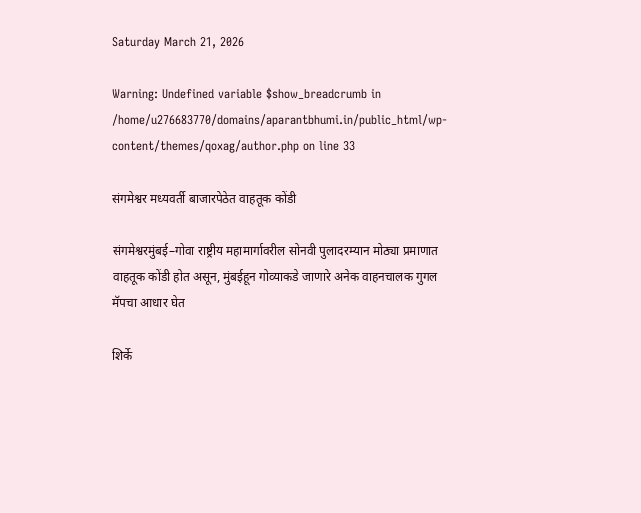Saturday March 21, 2026

Warning: Undefined variable $show_breadcrumb in /home/u276683770/domains/aparantbhumi.in/public_html/wp-content/themes/qoxag/author.php on line 33

संगमेश्वर मध्यवर्ती बाजारपेठेत वाहतूक कोंडी

संगमेश्वरमुंबई–गोवा राष्ट्रीय महामार्गावरील सोनवी पुलादरम्यान मोठ्या प्रमाणात वाहतूक कोंडी होत असून, मुंबईहून गोव्याकडे जाणारे अनेक वाहनचालक गुगल मॅपचा आधार घेत

शिर्के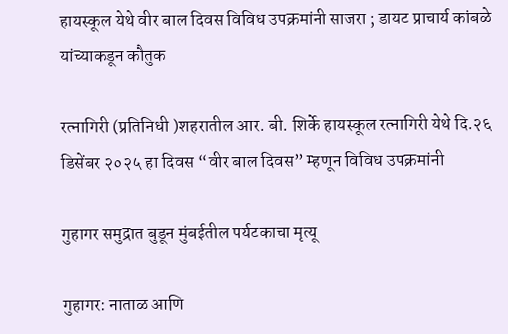हायस्कूल येथे वीर बाल दिवस विविध उपक्रमांनी साजरा ; डायट प्राचार्य कांबळे यांच्याकडून कौतुक

रत्नागिरी (प्रतिनिधी )शहरातील आर. बी. शिर्के हायस्कूल रत्नागिरी येथे दि.२६ डिसेंबर २०२५ हा दिवस “वीर बाल दिवस” म्हणून विविध उपक्रमांनी

गुहागर समुद्रात बुडून मुंबईतील पर्यटकाचा मृत्यू

गुहागर: नाताळ आणि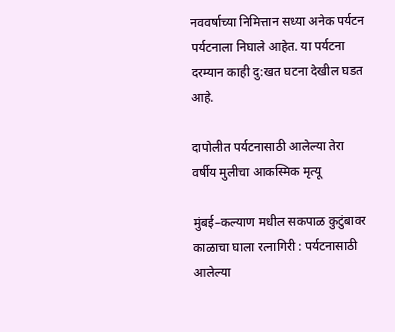नववर्षाच्या निमित्तान सध्या अनेक पर्यटन पर्यटनाला निघाले आहेत. या पर्यटना दरम्यान काही दु:खत घटना देखील घडत आहे.

दापोलीत पर्यटनासाठी आलेल्या तेरा वर्षीय मुलीचा आकस्मिक मृत्यू

मुंबई–कल्याण मधील सकपाळ कुटुंबावर काळाचा घाला रत्नागिरी : पर्यटनासाठी आलेल्या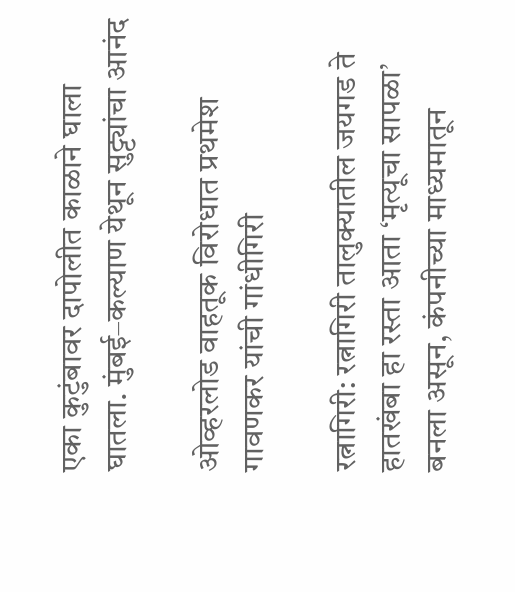एका कुटुंबावर दापोलीत काळाने घाला घातला. मुंबई–कल्याण येथून सुट्ट्यांचा आनंद

ओव्हरलोड वाहतूक विरोधात प्रथमेश गावणकर यांची गांधीगिरी

रत्नागिरी: रत्नागिरी तालुक्यातील जयगड ते हातखंबा हा रस्ता आता ‘मृत्यूचा सापळा’ बनला असून, कंपनीच्या माध्यमातून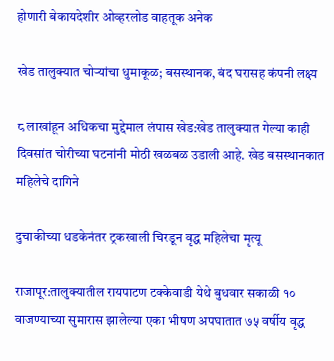होणारी बेकायदेशीर ओव्हरलोड वाहतूक अनेक

खेड तालुक्यात चोऱ्यांचा धुमाकूळ; बसस्थानक, बंद घरासह कंपनी लक्ष्य

८ लाखांहून अधिकचा मुद्देमाल लंपास खेड:खेड तालुक्यात गेल्या काही दिवसांत चोरीच्या घटनांनी मोठी खळबळ उडाली आहे. खेड बसस्थानकात महिलेचे दागिने

दुचाकीच्या धडकेनंतर ट्रकखाली चिरडून वृद्ध महिलेचा मृत्यू

राजापूर:तालुक्यातील रायपाटण टक्केवाडी येथे बुधवार सकाळी १० वाजण्याच्या सुमारास झालेल्या एका भीषण अपघातात ७५ वर्षीय वृद्ध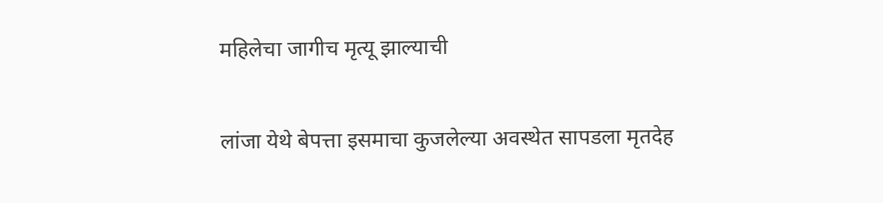महिलेचा जागीच मृत्यू झाल्याची

लांजा येथे बेपत्ता इसमाचा कुजलेल्या अवस्थेत सापडला मृतदेह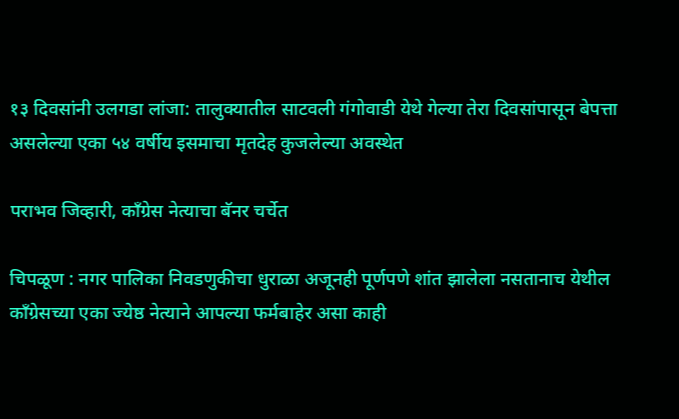१३ दिवसांनी उलगडा लांजा: तालुक्यातील साटवली गंगोवाडी येथे गेल्या तेरा दिवसांपासून बेपत्ता असलेल्या एका ५४ वर्षीय इसमाचा मृतदेह कुजलेल्या अवस्थेत

पराभव जिव्हारी, काँग्रेस नेत्याचा बॅनर चर्चेत

चिपळूण : नगर पालिका निवडणुकीचा धुराळा अजूनही पूर्णपणे शांत झालेला नसतानाच येथील काँग्रेसच्या एका ज्येष्ठ नेत्याने आपल्या फर्मबाहेर असा काही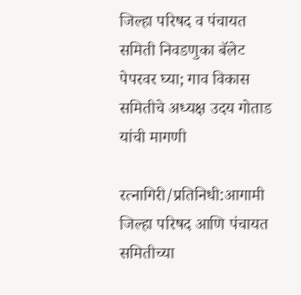जिल्हा परिषद व पंचायत समिती निवडणुका बॅलेट पेपरवर घ्या; गाव विकास समितीचे अध्यक्ष उदय गोताड यांची मागणी

रत्नागिरी/प्रतिनिधी:आगामी जिल्हा परिषद आणि पंचायत समितीच्या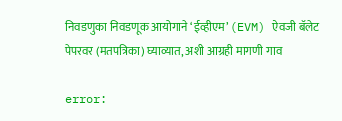निवडणुका निवडणूक आयोगाने ‘ईव्हीएम’ (EVM) ऐवजी बॅलेट पेपरवर (मतपत्रिका) घ्याव्यात, अशी आग्रही मागणी गाव

error: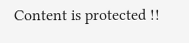Content is protected !!